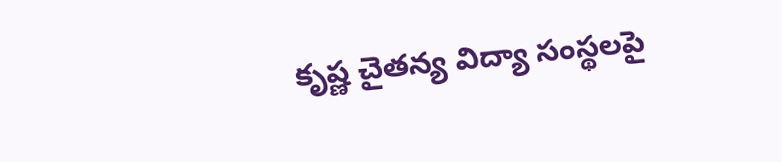కృష్ణ చైతన్య విద్యా సంస్థలపై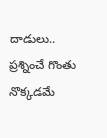దాడులు.. ప్రశ్నించే గొంతు నొక్కడమే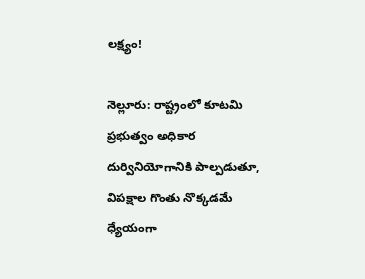లక్ష్యం!

నెల్లూరు: రాష్ట్రంలో కూటమి ప్రభుత్వం అధికార దుర్వినియోగానికి పాల్పడుతూ, విపక్షాల గొంతు నొక్కడమే ధ్యేయంగా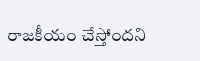రాజకీయం చేస్తోందని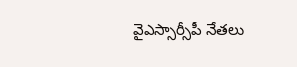వైఎస్సార్సీపీ నేతలు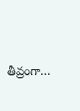తీవ్రంగా…